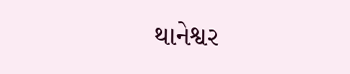થાનેશ્વર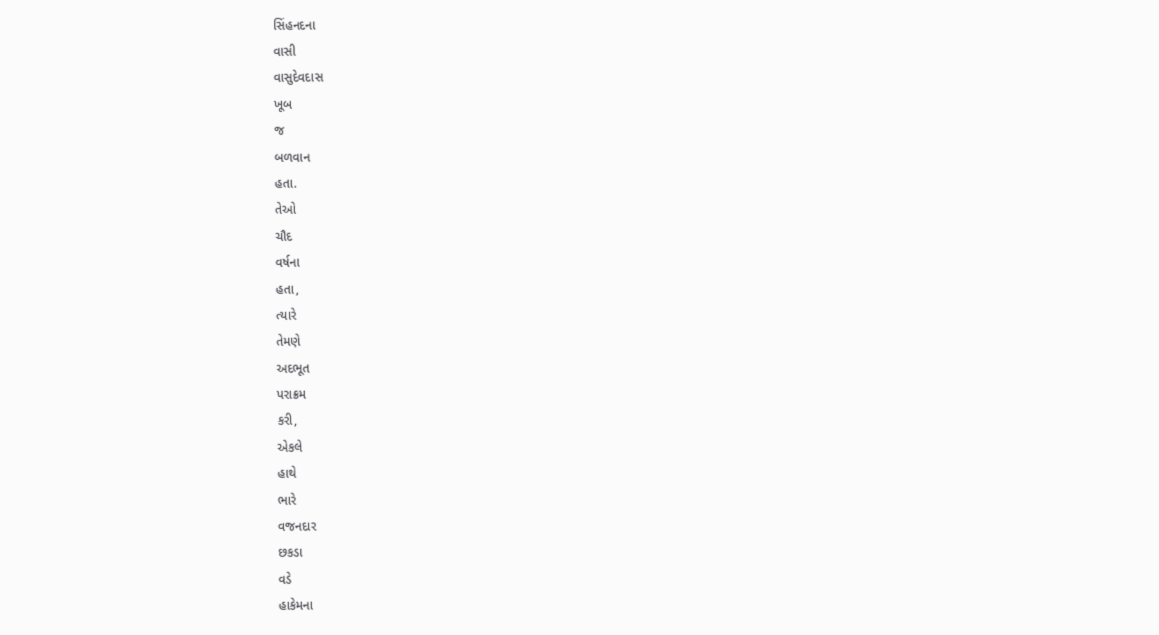સિંહનદના
વાસી
વાસુદેવદાસ
ખૂબ
જ
બળવાન
હતા.
તેઓ
ચૌદ
વર્ષના
હતા,
ત્યારે
તેમણે
અદભૂત
પરાક્રમ
કરી,
એકલે
હાથે
ભારે
વજનદાર
છકડા
વડે
હાકેમના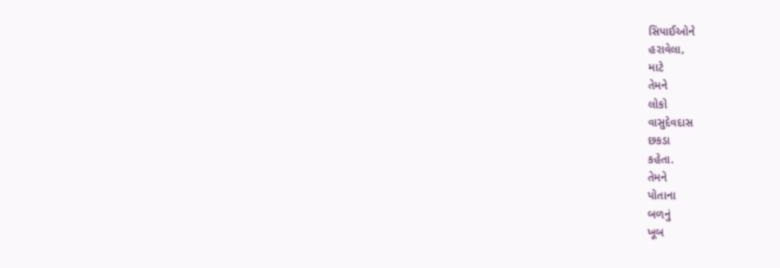સિપાઈઓને
હરાવેલા,
માટે
તેમને
લોકો
વાસુદેવદાસ
છકડા
કહેતા.
તેમને
પોતાના
બળનું
ખૂબ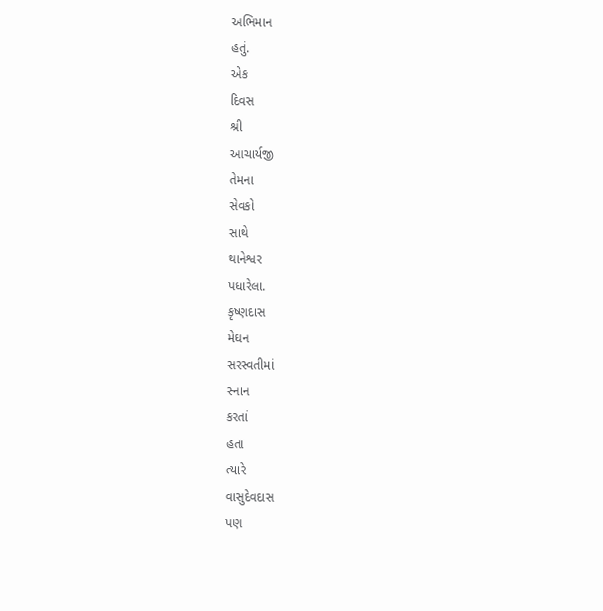અભિમાન
હતું.
એક
દિવસ
શ્રી
આચાર્યજી
તેમના
સેવકો
સાથે
થાનેશ્વર
પધારેલા.
કૃષ્ણદાસ
મેઘન
સરસ્વતીમાં
સ્નાન
કરતાં
હતા
ત્યારે
વાસુદેવદાસ
પણ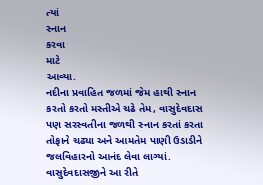ત્યાં
સ્નાન
કરવા
માટે
આવ્યા.
નદીના પ્રવાહિત જળમાં જેમ હાથી સ્નાન કરતો કરતો મસ્તીએ ચઢે તેમ, વાસુદેવદાસ પણ સરસ્વતીના જળથી સ્નાન કરતાં કરતા તોફાને ચઢ્યા અને આમતેમ પાણી ઉડાડીને જલવિહારનો આનંદ લેવા લાગ્યાં.
વાસુદેવદાસજીને આ રીતે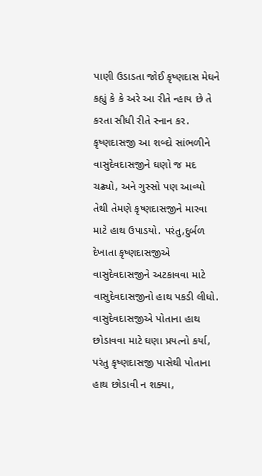પાણી ઉડાડતા જોઈ કૃષ્ણદાસ મેઘને કહ્યું કે કે અરે આ રીતે ન્હાય છે તે કરતા સીધી રીતે સ્નાન કર. કૃષ્ણદાસજી આ શબ્દો સાંભળીને વાસુદેવદાસજીને ઘણો જ મદ ચઢ્યો, અને ગુસ્સો પણ આવ્યો તેથી તેમણે કૃષ્ણદાસજીને મારવા માટે હાથ ઉપાડયો. પરંતુ,દુર્બળ દેખાતા કૃષ્ણદાસજીએ વાસુદેવદાસજીને અટકાવવા માટે વાસુદેવદાસજીનો હાથ પકડી લીધો.
વાસુદેવદાસજીએ પોતાના હાથ છોડાવવા માટે ઘણા પ્રયત્નો કર્યા, પરંતુ કૃષ્ણદાસજી પાસેથી પોતાના હાથ છોડાવી ન શક્યા,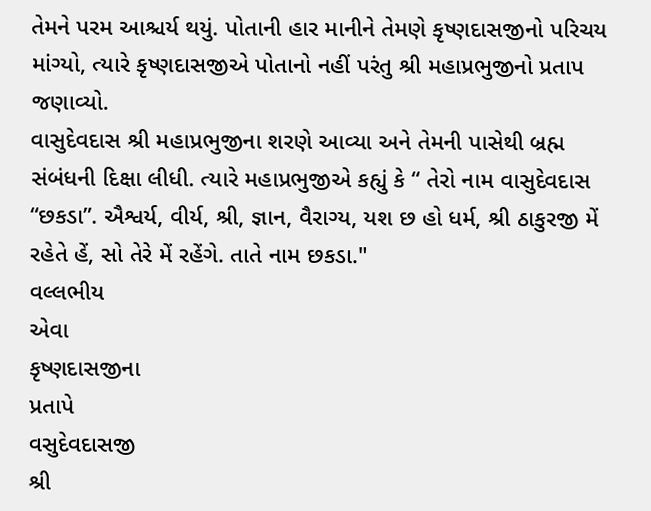તેમને પરમ આશ્ચર્ય થયું. પોતાની હાર માનીને તેમણે કૃષ્ણદાસજીનો પરિચય માંગ્યો, ત્યારે કૃષ્ણદાસજીએ પોતાનો નહીં પરંતુ શ્રી મહાપ્રભુજીનો પ્રતાપ જણાવ્યો.
વાસુદેવદાસ શ્રી મહાપ્રભુજીના શરણે આવ્યા અને તેમની પાસેથી બ્રહ્મ સંબંધની દિક્ષા લીધી. ત્યારે મહાપ્રભુજીએ કહ્યું કે “ તેરો નામ વાસુદેવદાસ “છકડા”. ઐશ્વર્ય, વીર્ય, શ્રી, જ્ઞાન, વૈરાગ્ય, યશ છ હો ધર્મ, શ્રી ઠાકુરજી મેં રહેતે હેં, સો તેરે મેં રહેંગે. તાતે નામ છકડા."
વલ્લભીય
એવા
કૃષ્ણદાસજીના
પ્રતાપે
વસુદેવદાસજી
શ્રી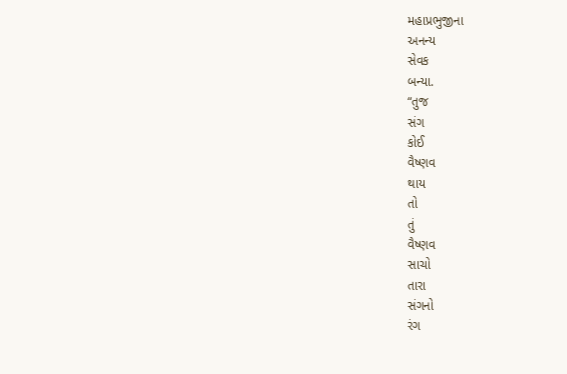મહાપ્રભુજીના
અનન્ય
સેવક
બન્યા.
“તુજ
સંગ
કોઈ
વૈષ્ણવ
થાય
તો
તું
વૈષ્ણવ
સાચો
તારા
સંગનો
રંગ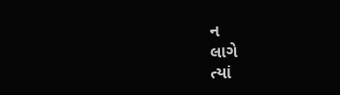ન
લાગે
ત્યાં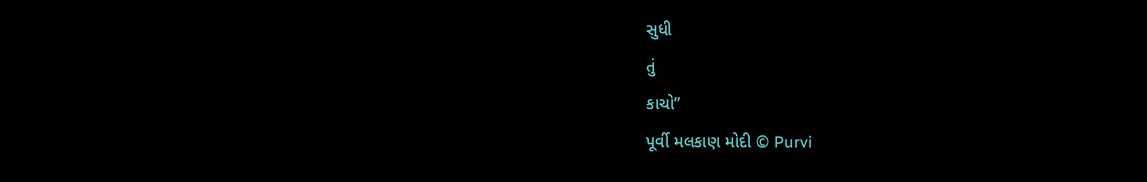સુધી
તું
કાચો”
પૂર્વી મલકાણ મોદી © Purvi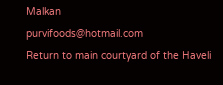Malkan
purvifoods@hotmail.com
Return to main courtyard of the Haveli